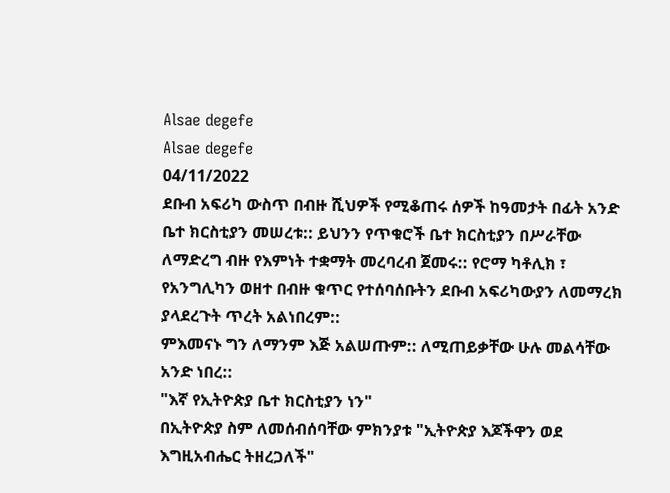Alsae degefe
Alsae degefe
04/11/2022
ደቡብ አፍሪካ ውስጥ በብዙ ሺህዎች የሚቆጠሩ ሰዎች ከዓመታት በፊት አንድ ቤተ ክርስቲያን መሠረቱ:: ይህንን የጥቁሮች ቤተ ክርስቲያን በሥራቸው ለማድረግ ብዙ የእምነት ተቋማት መረባረብ ጀመሩ:: የሮማ ካቶሊክ ፣ የአንግሊካን ወዘተ በብዙ ቁጥር የተሰባሰቡትን ደቡብ አፍሪካውያን ለመማረክ ያላደረጉት ጥረት አልነበረም::
ምእመናኑ ግን ለማንም እጅ አልሠጡም:: ለሚጠይቃቸው ሁሉ መልሳቸው አንድ ነበረ::
"እኛ የኢትዮጵያ ቤተ ክርስቲያን ነን"
በኢትዮጵያ ስም ለመሰብሰባቸው ምክንያቱ "ኢትዮጵያ እጆችዋን ወደ እግዚአብሔር ትዘረጋለች"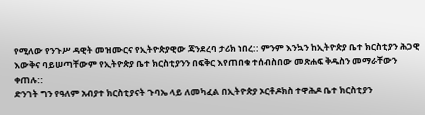የሚለው የንጉሥ ዳዊት መዝሙርና የኢትዮጵያዊው ጃንደረባ ታሪክ ነበረ:: ምንም እንኳን ከኢትዮጵያ ቤተ ክርስቲያን ሕጋዊ እውቅና ባይሠጣቸውም የኢትዮጵያ ቤተ ክርስቲያንን በፍቅር እየጠበቁ ተሰብስበው መጽሐፍ ቅዱስን መማራቸውን ቀጠሉ::
ድንገት ግን የዓለም አብያተ ክርስቲያናት ጉባኤ ላይ ለመካፈል በኢትዮጵያ ኦርቶዶክስ ተዋሕዶ ቤተ ክርስቲያን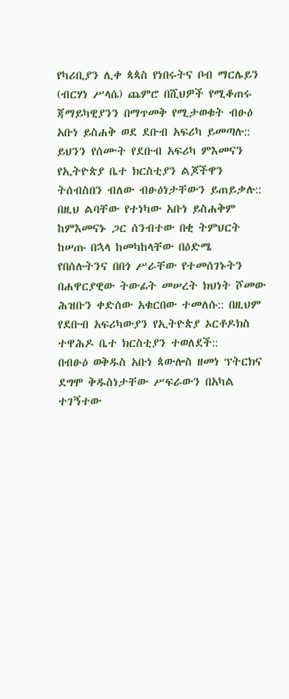የካሪቢያን ሊቀ ጳጳስ የነበሩትና ቦብ ማርሌይን (ብርሃነ ሥላሴ) ጨምሮ በሺህዎች የሚቆጠሩ ጃማይካዊያንን በማጥመቅ የሚታወቁት ብፁዕ አቡነ ይስሐቅ ወደ ደቡብ አፍሪካ ይመጣሉ:: ይህንን የሰሙት የደቡብ አፍሪካ ምእመናን የኢትዮጵያ ቤተ ክርስቲያን ልጆችዋን ትሰብስበን ብለው ብፁዕነታቸውን ይጠይቃሉ:: በዚህ ልባቸው የተነካው አቡነ ይስሐቅም ከምእመናኑ ጋር ሰንብተው በቂ ትምህርት ከሠጡ በኋላ ከመካከላቸው በዕድሜ የበሰሉትንና በበጎ ሥራቸው የተመሰገኑትን በሐዋርያዊው ትውፊት መሠረት ክህነት ሾመው ሕዝቡን ቀድሰው አቁርበው ተመለሱ:: በዚህም የደቡብ አፍሪካውያን የኢትዮጵያ ኦርቶዶክስ ተዋሕዶ ቤተ ክርስቲያን ተወለደች::
በብፁዕ ወቅዱስ አቡነ ጳውሎስ ዘመነ ፕትርክና ደግሞ ቅዱስነታቸው ሥፍራውን በአካል ተገኝተው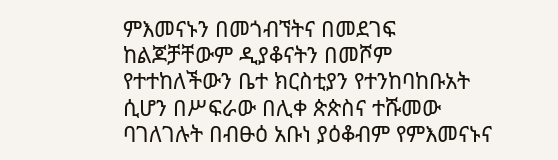ምእመናኑን በመጎብኘትና በመደገፍ ከልጆቻቸውም ዲያቆናትን በመሾም የተተከለችውን ቤተ ክርስቲያን የተንከባከቡአት ሲሆን በሥፍራው በሊቀ ጵጵስና ተሹመው ባገለገሉት በብፁዕ አቡነ ያዕቆብም የምእመናኑና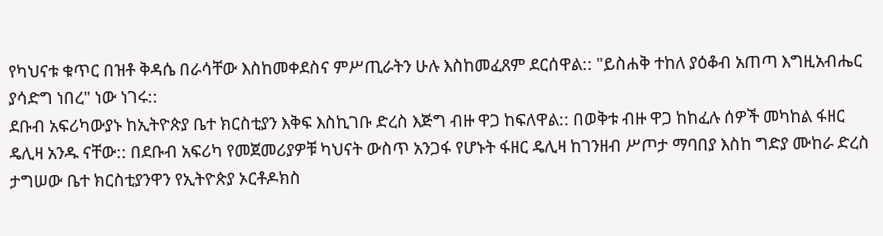የካህናቱ ቁጥር በዝቶ ቅዳሴ በራሳቸው እስከመቀደስና ምሥጢራትን ሁሉ እስከመፈጸም ደርሰዋል:: "ይስሐቅ ተከለ ያዕቆብ አጠጣ እግዚአብሔር ያሳድግ ነበረ" ነው ነገሩ::
ደቡብ አፍሪካውያኑ ከኢትዮጵያ ቤተ ክርስቲያን እቅፍ እስኪገቡ ድረስ እጅግ ብዙ ዋጋ ከፍለዋል:: በወቅቱ ብዙ ዋጋ ከከፈሉ ሰዎች መካከል ፋዘር ዴሊዛ አንዱ ናቸው:: በደቡብ አፍሪካ የመጀመሪያዎቹ ካህናት ውስጥ አንጋፋ የሆኑት ፋዘር ዴሊዛ ከገንዘብ ሥጦታ ማባበያ እስከ ግድያ ሙከራ ድረስ ታግሠው ቤተ ክርስቲያንዋን የኢትዮጵያ ኦርቶዶክስ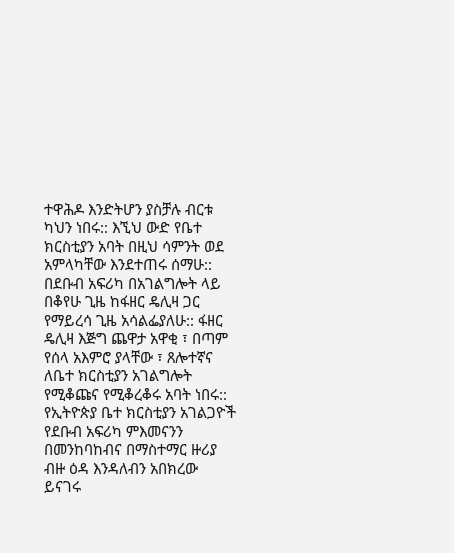ተዋሕዶ እንድትሆን ያስቻሉ ብርቱ ካህን ነበሩ:: እኚህ ውድ የቤተ ክርስቲያን አባት በዚህ ሳምንት ወደ አምላካቸው እንደተጠሩ ሰማሁ::
በደቡብ አፍሪካ በአገልግሎት ላይ በቆየሁ ጊዜ ከፋዘር ዴሊዛ ጋር የማይረሳ ጊዜ አሳልፌያለሁ:: ፋዘር ዴሊዛ እጅግ ጨዋታ አዋቂ ፣ በጣም የሰላ አእምሮ ያላቸው ፣ ጸሎተኛና ለቤተ ክርስቲያን አገልግሎት የሚቆጩና የሚቆረቆሩ አባት ነበሩ:: የኢትዮጵያ ቤተ ክርስቲያን አገልጋዮች የደቡብ አፍሪካ ምእመናንን በመንከባከብና በማስተማር ዙሪያ ብዙ ዕዳ እንዳለብን አበክረው ይናገሩ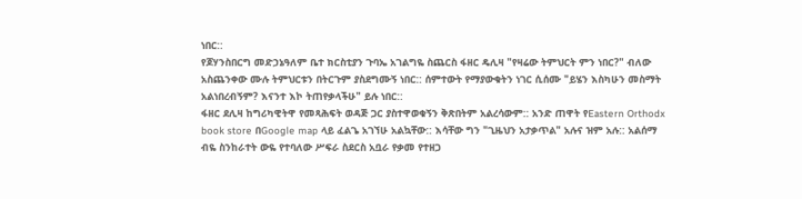ነበር::
የጆሃንስበርግ መድኃኔዓለም ቤተ ክርስቲያን ጉባኤ አገልግዬ ስጨርስ ፋዘር ዴሊዛ "የዛሬው ትምህርት ምን ነበር?" ብለው አስጨንቀው ሙሉ ትምህርቱን በትርጉም ያስደግሙኝ ነበር:: ሰምተውት የማያውቁትን ነገር ሲሰሙ "ይሄን እስካሁን መስማት አልነበረብኝም? እናንተ እኮ ትጠየቃላችሁ" ይሉ ነበር::
ፋዘር ደሊዛ ከግሪካዊትዋ የመጻሕፍት ወዳጅ ጋር ያስተዋወቁኝን ቅጽበትም አልረሳውም:: አንድ ጠዋት የEastern Orthodx book store በGoogle map ላይ ፈልጌ አገኘሁ አልኳቸው:: እሳቸው ግን "ጊዜህን አታቃጥል" አሉና ዝም አሉ:: አልሰማ ብዬ ስንከራተት ውዬ የተባለው ሥፍራ ስደርስ አቧራ የቃመ የተዘጋ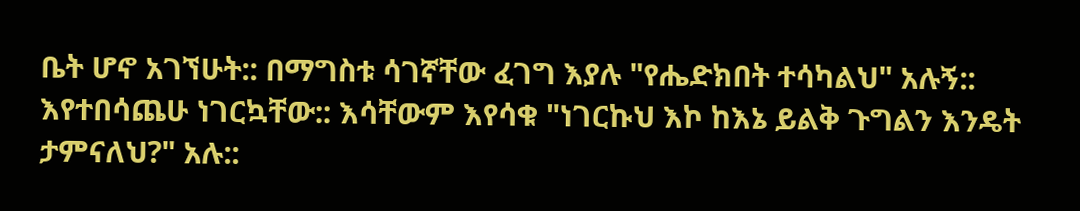ቤት ሆኖ አገኘሁት:: በማግስቱ ሳገኛቸው ፈገግ እያሉ "የሔድክበት ተሳካልህ" አሉኝ::
እየተበሳጨሁ ነገርኳቸው:: እሳቸውም እየሳቁ "ነገርኩህ እኮ ከእኔ ይልቅ ጉግልን እንዴት ታምናለህ?" አሉ::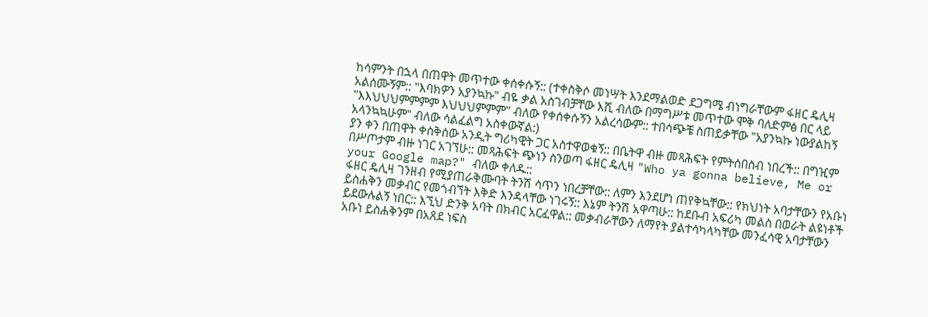ከሳምንት በኋላ በጠዋት መጥተው ቀሰቀሱኝ:: (ተቀስቅሶ መነሣት እንደማልወድ ደጋግሜ ብነግራቸውም ፋዘር ዴሊዛ አልሰሙኝም:: "እባክዎን አያንኳኩ" ብዬ ቃል አስገብቻቸው እሺ ብለው በማግሥቱ መጥተው ሞቅ ባለድምፅ በር ላይ "እእህህህምምምም እህህህምምም" ብለው የቀሰቀሱኝን አልረሳውም:: ተበሳጭቼ ስጠይቃቸው "አያንኳኩ ነውያልከኝ አላንኳኳሁም" ብለው ሳልፈልግ አስቀውኛል:)
ያን ቀን በጠዋት ቀስቅሰው አንዲት ግሪካዊት ጋር አስተዋወቁኝ:: በቤትዋ ብዙ መጻሕፍት የምትሰበስብ ነበረች:: በግዢም በሥጦታም ብዙ ነገር አገኘሁ:: መጻሕፍት ጭነን ስንወጣ ፋዘር ዴሊዛ "Who ya gonna believe, Me or your Google map?" ብለው ቀለዱ::
ፋዘር ዴሊዛ ገንዘብ የሚያጠራቅሙባት ትንሽ ሳጥን ነበረቻቸው:: ለምን እንደሆነ ጠየቅኳቸው:: የክህነት አባታቸውን የአቡነ ይስሐቅን መቃብር የመጎብኘት እቅድ እንዳላቸው ነገሩኝ:: እኔም ትንሽ አዋጣሁ:: ከደቡብ አፍሪካ መልስ በወራት ልዩነቶች ይደውሉልኝ ነበር:: እኚህ ድንቅ አባት በክብር አርፈዋል:: መቃብራቸውን ለማየት ያልተሳካላካቸው መንፈሳዊ አባታቸውን አቡነ ይስሐቅንም በአጸደ ነፍስ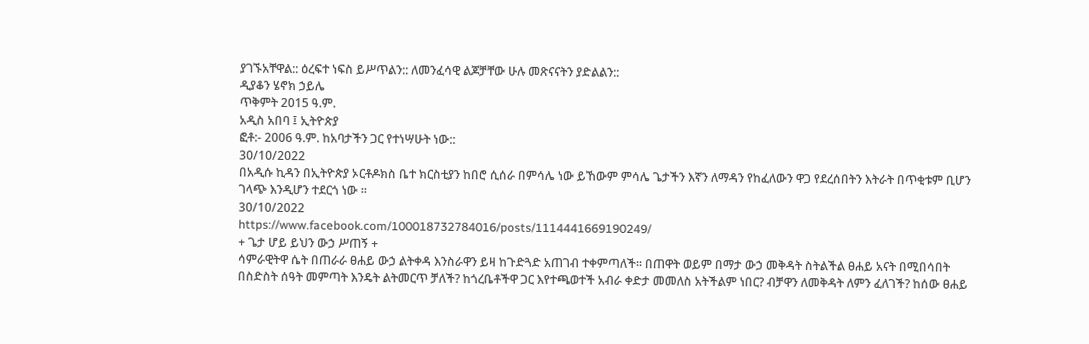ያገኙአቸዋል:: ዕረፍተ ነፍስ ይሥጥልን:: ለመንፈሳዊ ልጆቻቸው ሁሉ መጽናናትን ያድልልን::
ዲያቆን ሄኖክ ኃይሌ
ጥቅምት 2015 ዓ.ም.
አዲስ አበባ ፤ ኢትዮጵያ
ፎቶ:- 2006 ዓ.ም. ከአባታችን ጋር የተነሣሁት ነው::
30/10/2022
በአዲሱ ኪዳን በኢትዮጵያ ኦርቶዶክስ ቤተ ክርስቲያን ከበሮ ሲሰራ በምሳሌ ነው ይኸውም ምሳሌ ጌታችን እኛን ለማዳን የከፈለውን ዋጋ የደረሰበትን እትራት በጥቂቱም ቢሆን ገላጭ እንዲሆን ተደርጎ ነው ።
30/10/2022
https://www.facebook.com/100018732784016/posts/1114441669190249/
+ ጌታ ሆይ ይህን ውኃ ሥጠኝ +
ሳምራዊትዋ ሴት በጠራራ ፀሐይ ውኃ ልትቀዳ እንስራዋን ይዛ ከጉድጓድ አጠገብ ተቀምጣለች፡፡ በጠዋት ወይም በማታ ውኃ መቅዳት ስትልችል ፀሐይ አናት በሚበሳበት በስድስት ሰዓት መምጣት እንዴት ልትመርጥ ቻለች? ከጎረቤቶችዋ ጋር እየተጫወተች አብራ ቀድታ መመለስ አትችልም ነበር? ብቻዋን ለመቅዳት ለምን ፈለገች? ከሰው ፀሐይ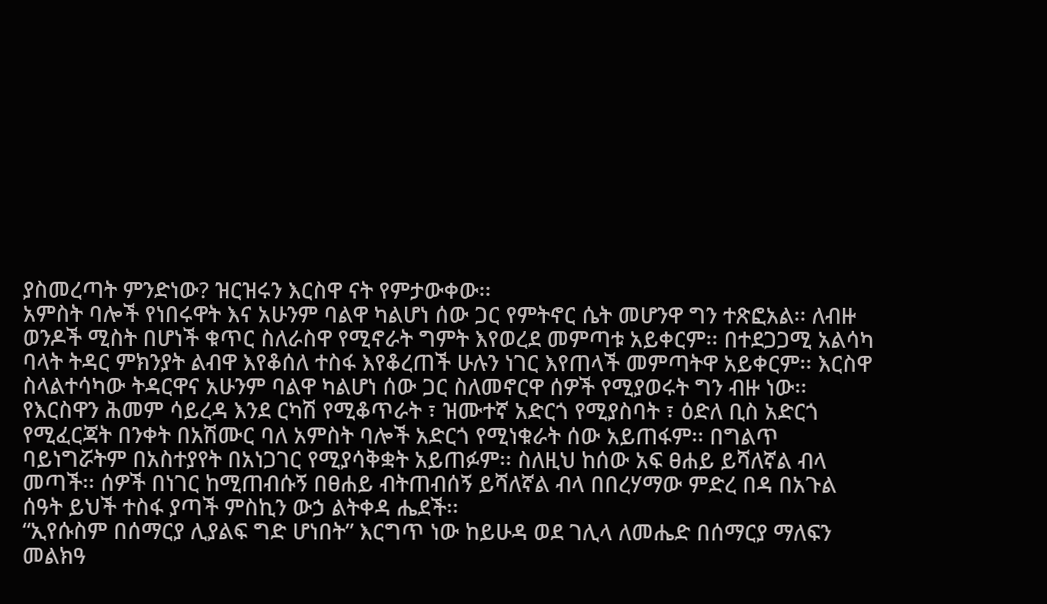ያስመረጣት ምንድነው? ዝርዝሩን እርስዋ ናት የምታውቀው፡፡
አምስት ባሎች የነበሩዋት እና አሁንም ባልዋ ካልሆነ ሰው ጋር የምትኖር ሴት መሆንዋ ግን ተጽፎአል፡፡ ለብዙ ወንዶች ሚስት በሆነች ቁጥር ስለራስዋ የሚኖራት ግምት እየወረደ መምጣቱ አይቀርም፡፡ በተደጋጋሚ አልሳካ ባላት ትዳር ምክንያት ልብዋ እየቆሰለ ተስፋ እየቆረጠች ሁሉን ነገር እየጠላች መምጣትዋ አይቀርም፡፡ እርስዋ ስላልተሳካው ትዳርዋና አሁንም ባልዋ ካልሆነ ሰው ጋር ስለመኖርዋ ሰዎች የሚያወሩት ግን ብዙ ነው፡፡ የእርስዋን ሕመም ሳይረዳ እንደ ርካሽ የሚቆጥራት ፣ ዝሙተኛ አድርጎ የሚያስባት ፣ ዕድለ ቢስ አድርጎ የሚፈርጃት በንቀት በአሽሙር ባለ አምስት ባሎች አድርጎ የሚነቁራት ሰው አይጠፋም፡፡ በግልጥ ባይነግሯትም በአስተያየት በአነጋገር የሚያሳቅቋት አይጠፉም፡፡ ስለዚህ ከሰው አፍ ፀሐይ ይሻለኛል ብላ መጣች፡፡ ሰዎች በነገር ከሚጠብሱኝ በፀሐይ ብትጠብሰኝ ይሻለኛል ብላ በበረሃማው ምድረ በዳ በአጉል ሰዓት ይህች ተስፋ ያጣች ምስኪን ውኃ ልትቀዳ ሔደች፡፡
“ኢየሱስም በሰማርያ ሊያልፍ ግድ ሆነበት” እርግጥ ነው ከይሁዳ ወደ ገሊላ ለመሔድ በሰማርያ ማለፍን መልክዓ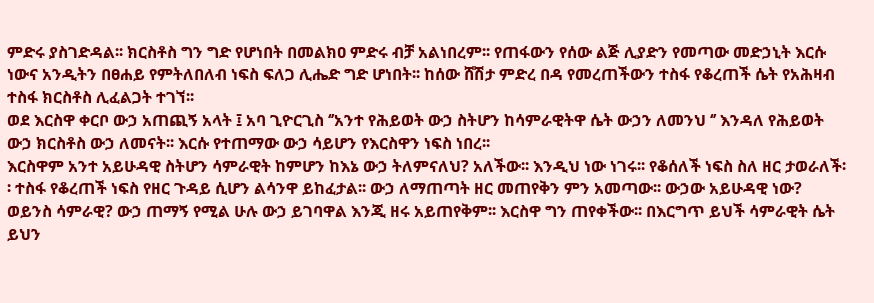ምድሩ ያስገድዳል፡፡ ክርስቶስ ግን ግድ የሆነበት በመልክዐ ምድሩ ብቻ አልነበረም፡፡ የጠፋውን የሰው ልጅ ሊያድን የመጣው መድኃኒት እርሱ ነውና አንዲትን በፀሐይ የምትለበለብ ነፍስ ፍለጋ ሊሔድ ግድ ሆነበት፡፡ ከሰው ሸሽታ ምድረ በዳ የመረጠችውን ተስፋ የቆረጠች ሴት የአሕዛብ ተስፋ ክርስቶስ ሊፈልጋት ተገኘ፡፡
ወደ እርስዋ ቀርቦ ውኃ አጠጪኝ አላት ፤ አባ ጊዮርጊስ ‘’አንተ የሕይወት ውኃ ስትሆን ከሳምራዊትዋ ሴት ውኃን ለመንህ ‘’ እንዳለ የሕይወት ውኃ ክርስቶስ ውኃ ለመናት፡፡ እርሱ የተጠማው ውኃ ሳይሆን የእርስዋን ነፍስ ነበረ፡፡
እርስዋም አንተ አይሁዳዊ ስትሆን ሳምራዊት ከምሆን ከእኔ ውኃ ትለምናለህ? አለችው፡፡ እንዲህ ነው ነገሩ፡፡ የቆሰለች ነፍስ ስለ ዘር ታወራለች፡፡ ተስፋ የቆረጠች ነፍስ የዘር ጉዳይ ሲሆን ልሳንዋ ይከፈታል፡፡ ውኃ ለማጠጣት ዘር መጠየቅን ምን አመጣው፡፡ ውኃው አይሁዳዊ ነው? ወይንስ ሳምራዊ? ውኃ ጠማኝ የሚል ሁሉ ውኃ ይገባዋል እንጂ ዘሩ አይጠየቅም፡፡ እርስዋ ግን ጠየቀችው፡፡ በእርግጥ ይህች ሳምራዊት ሴት ይህን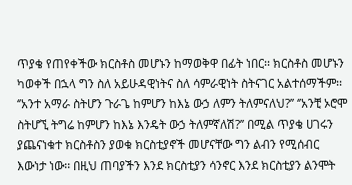ጥያቄ የጠየቀችው ክርስቶስ መሆኑን ከማወቅዋ በፊት ነበር፡፡ ክርስቶስ መሆኑን ካወቀች በኋላ ግን ስለ አይሁዳዊነትና ስለ ሳምራዊነት ስትናገር አልተሰማችም፡፡ ‘’አንተ አማራ ስትሆን ጉራጌ ከምሆን ከእኔ ውኃ ለምን ትለምናለህ?’’ ‘’አንቺ ኦሮሞ ስትሆኚ ትግሬ ከምሆን ከእኔ እንዴት ውኃ ትለምኛለሽ?’’ በሚል ጥያቄ ሀገሩን ያጨናነቁተ ክርስቶስን ያወቁ ክርስቲያኖች መሆናቸው ግን ልብን የሚሰብር እውነታ ነው፡፡ በዚህ ጠባያችን እንደ ክርስቲያን ሳንኖር እንደ ክርስቲያን ልንሞት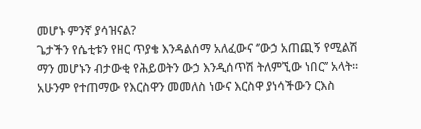መሆኑ ምንኛ ያሳዝናል?
ጌታችን የሴቲቱን የዘር ጥያቄ እንዳልሰማ አለፈውና ‘’ውኃ አጠጪኝ የሚልሽ ማን መሆኑን ብታውቂ የሕይወትን ውኃ እንዲሰጥሽ ትለምኚው ነበር’’ አላት፡፡ አሁንም የተጠማው የእርስዋን መመለስ ነውና እርስዋ ያነሳችውን ርእስ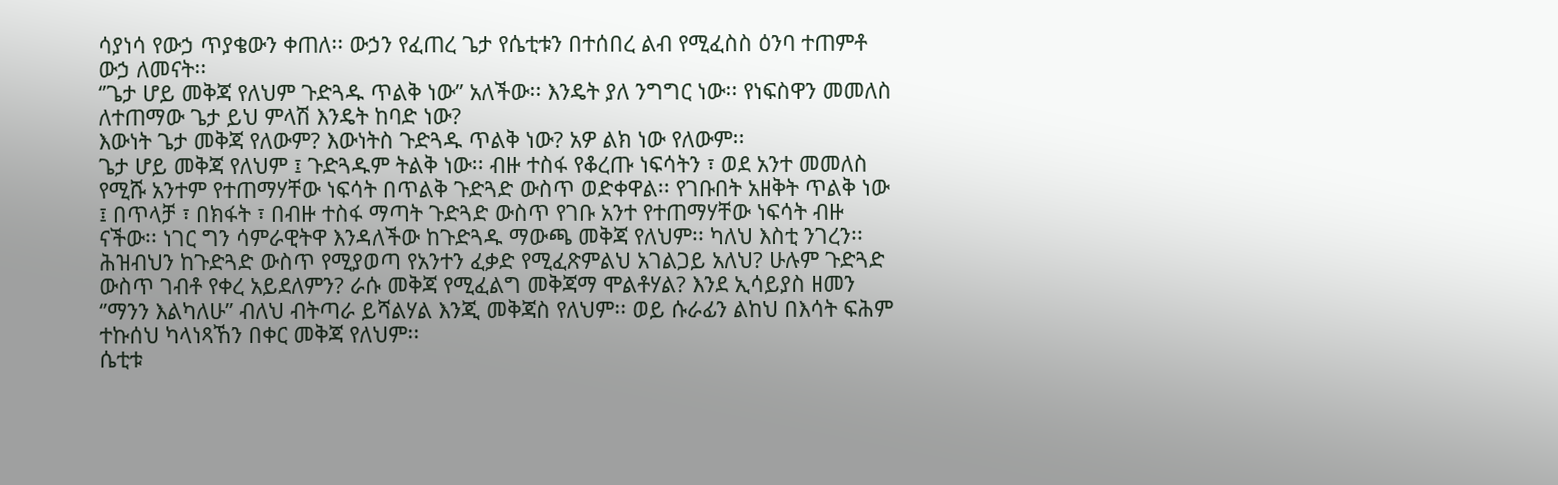ሳያነሳ የውኃ ጥያቄውን ቀጠለ፡፡ ውኃን የፈጠረ ጌታ የሴቲቱን በተሰበረ ልብ የሚፈስስ ዕንባ ተጠምቶ ውኃ ለመናት፡፡
‘’ጌታ ሆይ መቅጃ የለህም ጉድጓዱ ጥልቅ ነው’’ አለችው፡፡ እንዴት ያለ ንግግር ነው፡፡ የነፍስዋን መመለስ ለተጠማው ጌታ ይህ ምላሽ እንዴት ከባድ ነው?
እውነት ጌታ መቅጃ የለውም? እውነትስ ጉድጓዱ ጥልቅ ነው? አዎ ልክ ነው የለውም፡፡
ጌታ ሆይ መቅጃ የለህም ፤ ጉድጓዱም ትልቅ ነው፡፡ ብዙ ተስፋ የቆረጡ ነፍሳትን ፣ ወደ አንተ መመለስ የሚሹ አንተም የተጠማሃቸው ነፍሳት በጥልቅ ጉድጓድ ውስጥ ወድቀዋል፡፡ የገቡበት አዘቅት ጥልቅ ነው ፤ በጥላቻ ፣ በክፋት ፣ በብዙ ተስፋ ማጣት ጉድጓድ ውስጥ የገቡ አንተ የተጠማሃቸው ነፍሳት ብዙ ናችው፡፡ ነገር ግን ሳምራዊትዋ እንዳለችው ከጉድጓዱ ማውጫ መቅጃ የለህም፡፡ ካለህ እስቲ ንገረን፡፡ ሕዝብህን ከጉድጓድ ውስጥ የሚያወጣ የአንተን ፈቃድ የሚፈጽምልህ አገልጋይ አለህ? ሁሉም ጉድጓድ ውስጥ ገብቶ የቀረ አይደለምን? ራሱ መቅጃ የሚፈልግ መቅጃማ ሞልቶሃል? እንደ ኢሳይያስ ዘመን ‘’ማንን እልካለሁ’’ ብለህ ብትጣራ ይሻልሃል እንጂ መቅጃስ የለህም፡፡ ወይ ሱራፊን ልከህ በእሳት ፍሕም ተኩሰህ ካላነጻኸን በቀር መቅጃ የለህም፡፡
ሴቲቱ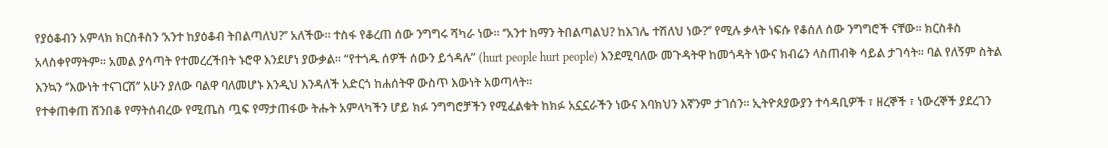የያዕቆብን አምላክ ክርስቶስን ‘አንተ ከያዕቆብ ትበልጣለህ?’’ አለችው፡፡ ተስፋ የቆረጠ ሰው ንግግሩ ሻካራ ነው፡፡ ‘’አንተ ከማን ትበልጣልህ? ከእገሌ ተሽለህ ነው?’’ የሚሉ ቃላት ነፍሱ የቆሰለ ሰው ንግግሮች ናቸው፡፡ ክርስቶስ አላስቀየማትም፡፡ አመል ያሳጣት የተመረረችበት ኑሮዋ እንደሆነ ያውቃል፡፡ “የተጎዱ ሰዎች ሰውን ይጎዳሉ” (hurt people hurt people) እንደሚባለው መጉዳትዋ ከመጎዳት ነውና ክብሬን ላስጠብቅ ሳይል ታገሳት፡፡ ባል የለኝም ስትል እንኳን ‘’እውነት ተናገርሽ’’ አሁን ያለው ባልዋ ባለመሆኑ እንዲህ እንዳለች አድርጎ ከሐሰትዋ ውስጥ እውነት አወጣላት፡፡
የተቀጠቀጠ ሸንበቆ የማትሰብረው የሚጤስ ጧፍ የማታጠፋው ትሑት አምላካችን ሆይ ክፉ ንግግሮቻችን የሚፈልቁት ከክፉ አኗኗራችን ነውና እባክህን እኛንም ታገሰን፡፡ ኢትዮጰያውያን ተሳዳቢዎች ፣ ዘረኞች ፣ ነውረኞች ያደረገን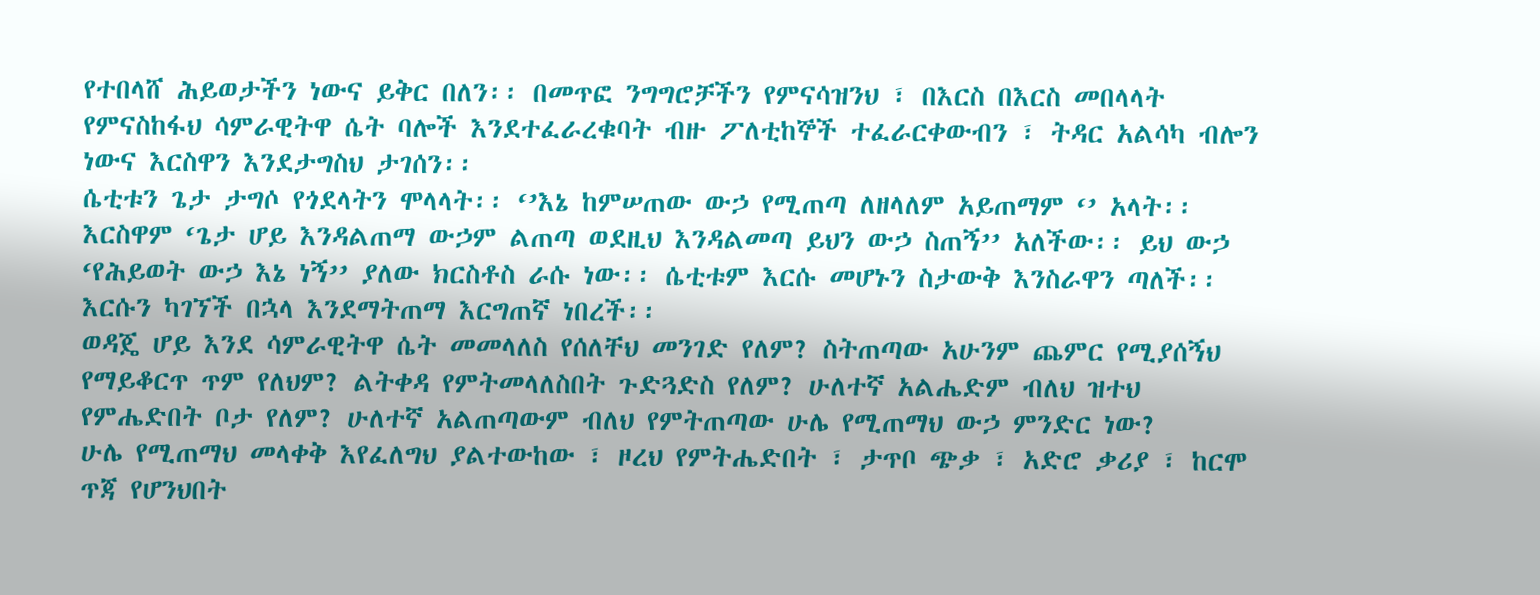የተበላሸ ሕይወታችን ነውና ይቅር በለን፡፡ በመጥፎ ንግግሮቻችን የምናሳዝንህ ፣ በእርስ በእርስ መበላላት የምናስከፋህ ሳምራዊትዋ ሴት ባሎች እንደተፈራረቁባት ብዙ ፖለቲከኞች ተፈራርቀውብን ፣ ትዳር አልሳካ ብሎን ነውና እርስዋን እንደታግስህ ታገሰን፡፡
ሴቲቱን ጌታ ታግሶ የጎደላትን ሞላላት፡፡ ‘’እኔ ከምሠጠው ውኃ የሚጠጣ ለዘላለም አይጠማም ‘’ አላት፡፡ እርስዋም ‘ጌታ ሆይ እንዳልጠማ ውኃም ልጠጣ ወደዚህ እንዳልመጣ ይህን ውኃ ስጠኝ’’ አለችው፡፡ ይህ ውኃ ‘የሕይወት ውኃ እኔ ነኝ’’ ያለው ክርስቶስ ራሱ ነው፡፡ ሴቲቱም እርሱ መሆኑን ስታውቅ እንስራዋን ጣለች፡፡ እርሱን ካገኘች በኋላ እንደማትጠማ እርግጠኛ ነበረች፡፡
ወዳጄ ሆይ እንደ ሳምራዊትዋ ሴት መመላለስ የሰለቸህ መንገድ የለም? ስትጠጣው አሁንም ጨምር የሚያሰኝህ የማይቆርጥ ጥም የለህም? ልትቀዳ የምትመላለስበት ጉድጓድስ የለም? ሁለተኛ አልሔድም ብለህ ዝተህ የምሔድበት ቦታ የለም? ሁለተኛ አልጠጣውም ብለህ የምትጠጣው ሁሌ የሚጠማህ ውኃ ምንድር ነው?
ሁሌ የሚጠማህ መላቀቅ እየፈለግህ ያልተውከው ፣ ዞረህ የምትሔድበት ፣ ታጥቦ ጭቃ ፣ አድሮ ቃሪያ ፣ ከርሞ ጥጃ የሆንህበት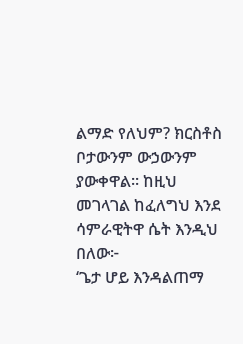ልማድ የለህም? ክርስቶስ ቦታውንም ውኃውንም ያውቀዋል፡፡ ከዚህ መገላገል ከፈለግህ እንደ ሳምራዊትዋ ሴት እንዲህ በለው፦
‘ጌታ ሆይ እንዳልጠማ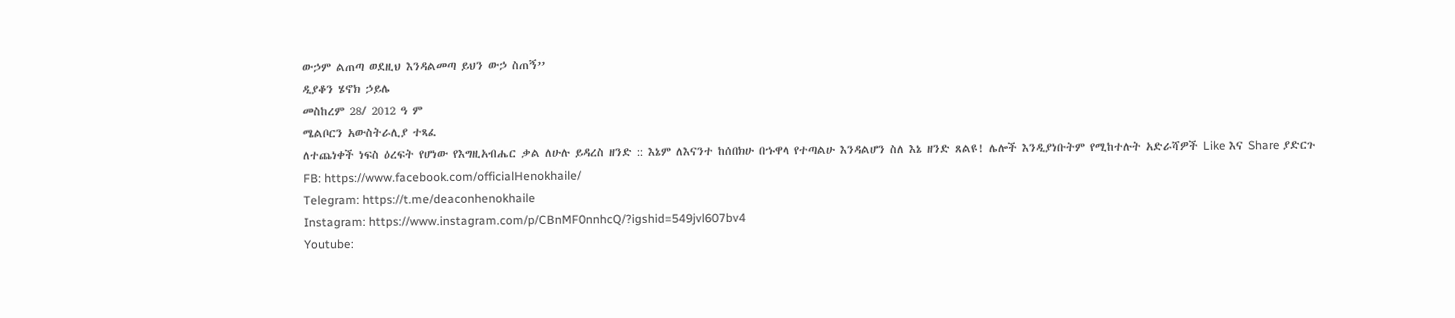ውኃም ልጠጣ ወደዚህ እንዳልመጣ ይህን ውኃ ስጠኝ’’
ዲያቆን ሄኖክ ኃይሌ
መስከረም 28/ 2012 ዓ ም
ሜልቦርን አውስትራሊያ ተጻፈ
ለተጨነቀች ነፍስ ዕረፍት የሆነው የእግዚአብሔር ቃል ለሁሉ ይዳረስ ዘንድ :: እኔም ለእናንተ ከሰበክሁ በኁዋላ የተጣልሁ እንዳልሆን ስለ እኔ ዘንድ ጸልዩ! ሌሎች እንዲያነቡትም የሚከተሉት አድራሻዎች Like እና Share ያድርጉ
FB: https://www.facebook.com/officialHenokhaile/
Telegram: https://t.me/deaconhenokhaile
Instagram: https://www.instagram.com/p/CBnMF0nnhcQ/?igshid=549jvl607bv4
Youtube: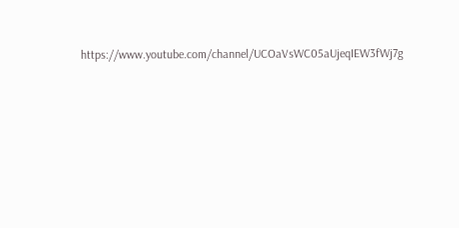https://www.youtube.com/channel/UCOaVsWC05aUjeqIEW3fWj7g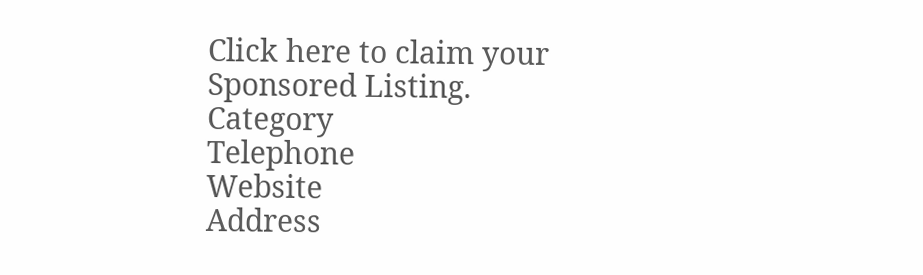Click here to claim your Sponsored Listing.
Category
Telephone
Website
Address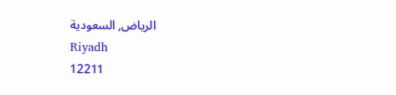الرياض, السعودية
Riyadh
12211